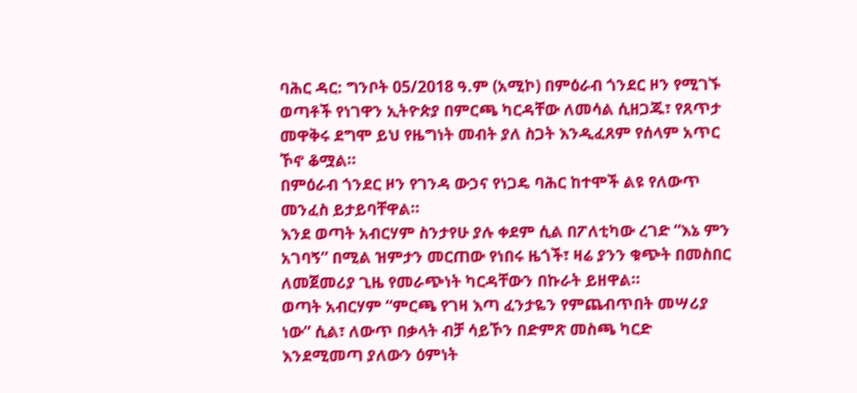ባሕር ዳር: ግንቦት 05/2018 ዓ.ም (አሚኮ) በምዕራብ ጎንደር ዞን የሚገኙ ወጣቶች የነገዋን ኢትዮጵያ በምርጫ ካርዳቸው ለመሳል ሲዘጋጁ፣ የጸጥታ መዋቅሩ ደግሞ ይህ የዜግነት መብት ያለ ስጋት እንዲፈጸም የሰላም አጥር ኾኖ ቆሟል።
በምዕራብ ጎንደር ዞን የገንዳ ውኃና የነጋዴ ባሕር ከተሞች ልዩ የለውጥ መንፈስ ይታይባቸዋል።
እንደ ወጣት አብርሃም ስንታየሁ ያሉ ቀደም ሲል በፖለቲካው ረገድ “እኔ ምን አገባኝ” በሚል ዝምታን መርጠው የነበሩ ዜጎች፣ ዛሬ ያንን ቁጭት በመስበር ለመጀመሪያ ጊዜ የመራጭነት ካርዳቸውን በኩራት ይዘዋል።
ወጣት አብርሃም “ምርጫ የገዛ እጣ ፈንታዬን የምጨብጥበት መሣሪያ ነው” ሲል፣ ለውጥ በቃላት ብቻ ሳይኾን በድምጽ መስጫ ካርድ እንደሚመጣ ያለውን ዕምነት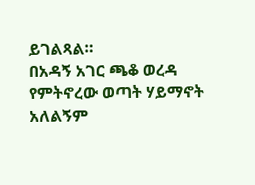ይገልጻል።
በአዳኝ አገር ጫቆ ወረዳ የምትኖረው ወጣት ሃይማኖት አለልኝም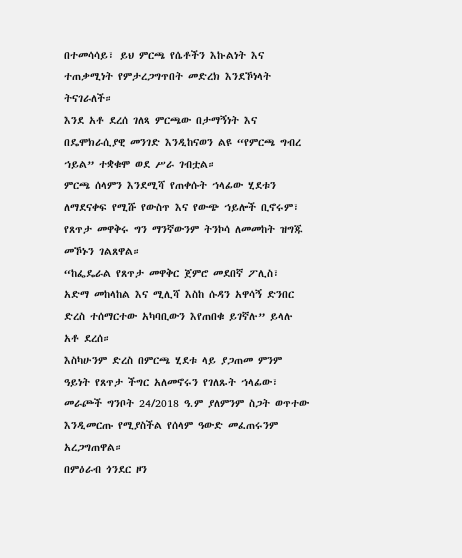በተመሳሳይ፣ ይህ ምርጫ የሴቶችን እኩልነት እና ተጠቃሚነት የምታረጋግጥበት መድረክ እንደኾነላት ትናገራለች።
እንደ አቶ ደረሰ ገለጻ ምርጫው በታማኝነት እና በዴሞክራሲያዊ መንገድ እንዲከናወን ልዩ “የምርጫ ግብረ ኀይል” ተቋቁሞ ወደ ሥራ ገብቷል።
ምርጫ ሰላምን እንደሚሻ የጠቀሱት ኀላፊው ሂደቱን ለማደናቀፍ የሚሹ የውስጥ እና የውጭ ኀይሎች ቢኖሩም፣ የጸጥታ መዋቅሩ ግን ማንኛውንም ትንኮሳ ለመመከት ዝግጁ መኾኑን ገልጸዋል።
“ከፌዴራል የጸጥታ መዋቅር ጀምሮ መደበኛ ፖሊስ፣ አድማ መከላከል እና ሚሊሻ እስከ ሱዳን አዋሳኝ ድንበር ድረስ ተሰማርተው አካባቢውን እየጠበቁ ይገኛሉ” ይላሉ አቶ ደረሰ።
እስካሁንም ድረስ በምርጫ ሂደቱ ላይ ያጋጠመ ምንም ዓይነት የጸጥታ ችግር አለመኖሩን የገለጹት ኀላፊው፣ መራጮች ግንቦት 24/2018 ዓ.ም ያለምንም ስጋት ወጥተው እንዲመርጡ የሚያስችል የሰላም ዓውድ መፈጠሩንም አረጋግጠዋል።
በምዕራብ ጎንደር ዞን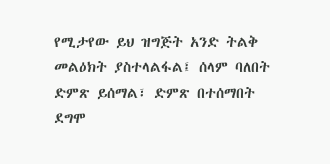የሚታየው ይህ ዝግጅት አንድ ትልቅ መልዕክት ያስተላልፋል፤ ሰላም ባለበት ድምጽ ይሰማል፣ ድምጽ በተሰማበት ደግሞ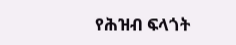የሕዝብ ፍላጎት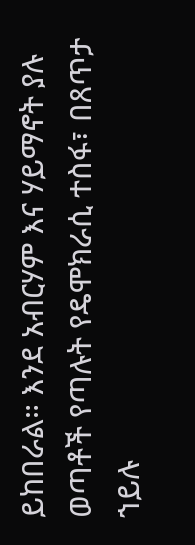ይከበራል። እንደ አብርሃም እና ሃይማኖት ያሉ ወጣቶች የጣሉት የዴሞክራሲ ተስፋ፣ በጸጥታ ኀይሉ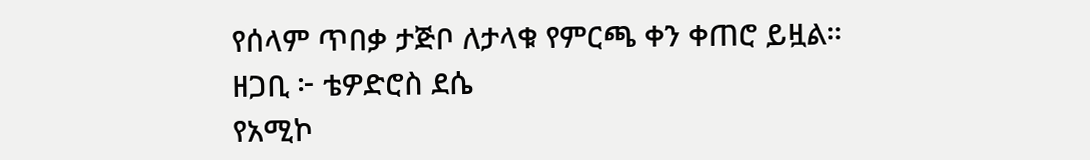የሰላም ጥበቃ ታጅቦ ለታላቁ የምርጫ ቀን ቀጠሮ ይዟል።
ዘጋቢ ፦ ቴዎድሮስ ደሴ
የአሚኮ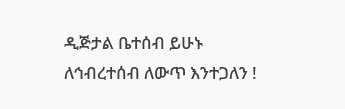ዲጅታል ቤተሰብ ይሁኑ
ለኅብረተሰብ ለውጥ እንተጋለን !